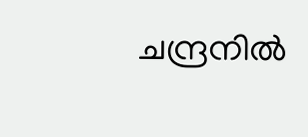ചന്ദ്രനിൽ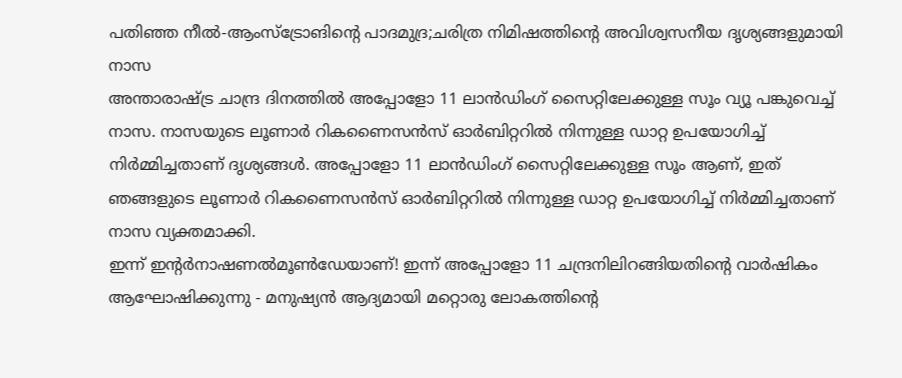പതിഞ്ഞ നീൽ-ആംസ്ട്രോങിന്റെ പാദമുദ്ര;ചരിത്ര നിമിഷത്തിന്റെ അവിശ്വസനീയ ദൃശ്യങ്ങളുമായി നാസ
അന്താരാഷ്ട്ര ചാന്ദ്ര ദിനത്തിൽ അപ്പോളോ 11 ലാൻഡിംഗ് സൈറ്റിലേക്കുള്ള സൂം വ്യൂ പങ്കുവെച്ച് നാസ. നാസയുടെ ലൂണാർ റികണൈസൻസ് ഓർബിറ്ററിൽ നിന്നുള്ള ഡാറ്റ ഉപയോഗിച്ച് നിർമ്മിച്ചതാണ് ദൃശ്യങ്ങൾ. അപ്പോളോ 11 ലാൻഡിംഗ് സൈറ്റിലേക്കുള്ള സൂം ആണ്, ഇത് ഞങ്ങളുടെ ലൂണാർ റികണൈസൻസ് ഓർബിറ്ററിൽ നിന്നുള്ള ഡാറ്റ ഉപയോഗിച്ച് നിർമ്മിച്ചതാണ് നാസ വ്യക്തമാക്കി.
ഇന്ന് ഇന്റർനാഷണൽമൂൺഡേയാണ്! ഇന്ന് അപ്പോളോ 11 ചന്ദ്രനിലിറങ്ങിയതിന്റെ വാർഷികം ആഘോഷിക്കുന്നു - മനുഷ്യൻ ആദ്യമായി മറ്റൊരു ലോകത്തിന്റെ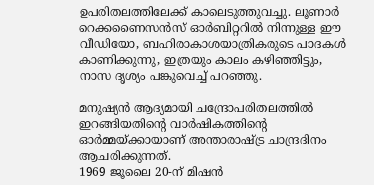ഉപരിതലത്തിലേക്ക് കാലെടുത്തുവച്ചു. ലൂണാർ റെക്കണൈസൻസ് ഓർബിറ്ററിൽ നിന്നുള്ള ഈ വീഡിയോ, ബഹിരാകാശയാത്രികരുടെ പാദകൾ കാണിക്കുന്നു, ഇത്രയും കാലം കഴിഞ്ഞിട്ടും, നാസ ദൃശ്യം പങ്കുവെച്ച് പറഞ്ഞു.

മനുഷ്യൻ ആദ്യമായി ചന്ദ്രോപരിതലത്തിൽ ഇറങ്ങിയതിന്റെ വാർഷികത്തിന്റെ ഓർമ്മയ്ക്കായാണ് അന്താരാഷ്ട്ര ചാന്ദ്രദിനം ആചരിക്കുന്നത്.
1969 ജൂലൈ 20-ന് മിഷൻ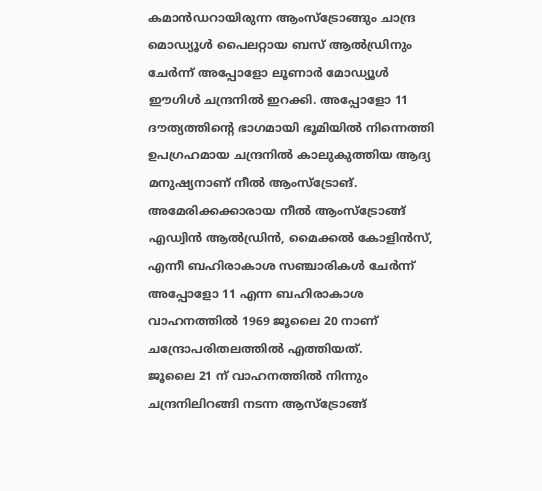കമാൻഡറായിരുന്ന ആംസ്ട്രോങ്ങും ചാന്ദ്ര മൊഡ്യൂൾ പൈലറ്റായ ബസ് ആൽഡ്രിനും ചേർന്ന് അപ്പോളോ ലൂണാർ മോഡ്യൂൾ ഈഗിൾ ചന്ദ്രനിൽ ഇറക്കി. അപ്പോളോ 11 ദൗത്യത്തിന്റെ ഭാഗമായി ഭൂമിയിൽ നിന്നെത്തി ഉപഗ്രഹമായ ചന്ദ്രനിൽ കാലുകുത്തിയ ആദ്യ മനുഷ്യനാണ് നീൽ ആംസ്ട്രോങ്.
അമേരിക്കക്കാരായ നീൽ ആംസ്ട്രോങ്ങ് എഡ്വിൻ ആൽഡ്രിൻ, മൈക്കൽ കോളിൻസ്, എന്നീ ബഹിരാകാശ സഞ്ചാരികൾ ചേർന്ന് അപ്പോളോ 11 എന്ന ബഹിരാകാശ വാഹനത്തിൽ 1969 ജൂലൈ 20 നാണ് ചന്ദ്രോപരിതലത്തിൽ എത്തിയത്.
ജൂലൈ 21 ന് വാഹനത്തിൽ നിന്നും ചന്ദ്രനിലിറങ്ങി നടന്ന ആസ്ട്രോങ്ങ്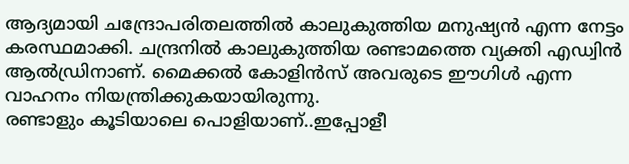ആദ്യമായി ചന്ദ്രോപരിതലത്തിൽ കാലുകുത്തിയ മനുഷ്യൻ എന്ന നേട്ടം കരസ്ഥമാക്കി. ചന്ദ്രനിൽ കാലുകുത്തിയ രണ്ടാമത്തെ വ്യക്തി എഡ്വിൻ ആൽഡ്രിനാണ്. മൈക്കൽ കോളിൻസ് അവരുടെ ഈഗിൾ എന്ന വാഹനം നിയന്ത്രിക്കുകയായിരുന്നു.
രണ്ടാളും കൂടിയാലെ പൊളിയാണ്..ഇപ്പോളീ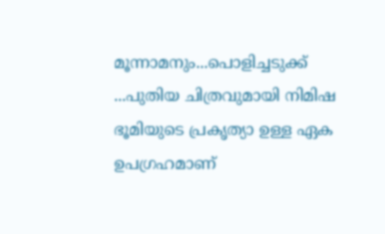മൂന്നാമനും...പൊളിച്ചടുക്ക് ...പുതിയ ചിത്രവുമായി നിമിഷ
ഭൂമിയുടെ പ്രകൃത്യാ ഉള്ള ഏക ഉപഗ്രഹമാണ്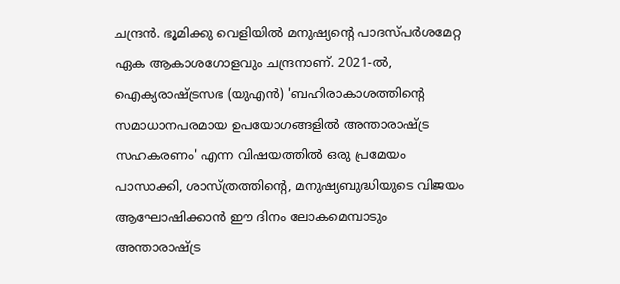ചന്ദ്രൻ. ഭൂമിക്കു വെളിയിൽ മനുഷ്യന്റെ പാദസ്പർശമേറ്റ ഏക ആകാശഗോളവും ചന്ദ്രനാണ്. 2021-ൽ, ഐക്യരാഷ്ട്രസഭ (യുഎൻ) 'ബഹിരാകാശത്തിന്റെ സമാധാനപരമായ ഉപയോഗങ്ങളിൽ അന്താരാഷ്ട്ര സഹകരണം' എന്ന വിഷയത്തിൽ ഒരു പ്രമേയം പാസാക്കി, ശാസ്ത്രത്തിന്റെ, മനുഷ്യബുദ്ധിയുടെ വിജയം ആഘോഷിക്കാൻ ഈ ദിനം ലോകമെമ്പാടും അന്താരാഷ്ട്ര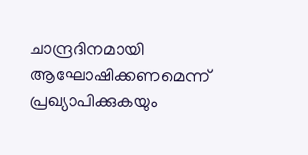ചാന്ദ്രദിനമായി ആഘോഷിക്കണമെന്ന് പ്രഖ്യാപിക്കുകയും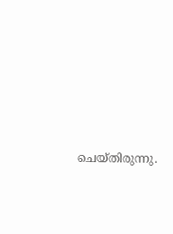ചെയ്തിരുന്നു.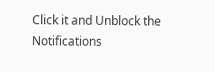Click it and Unblock the Notifications